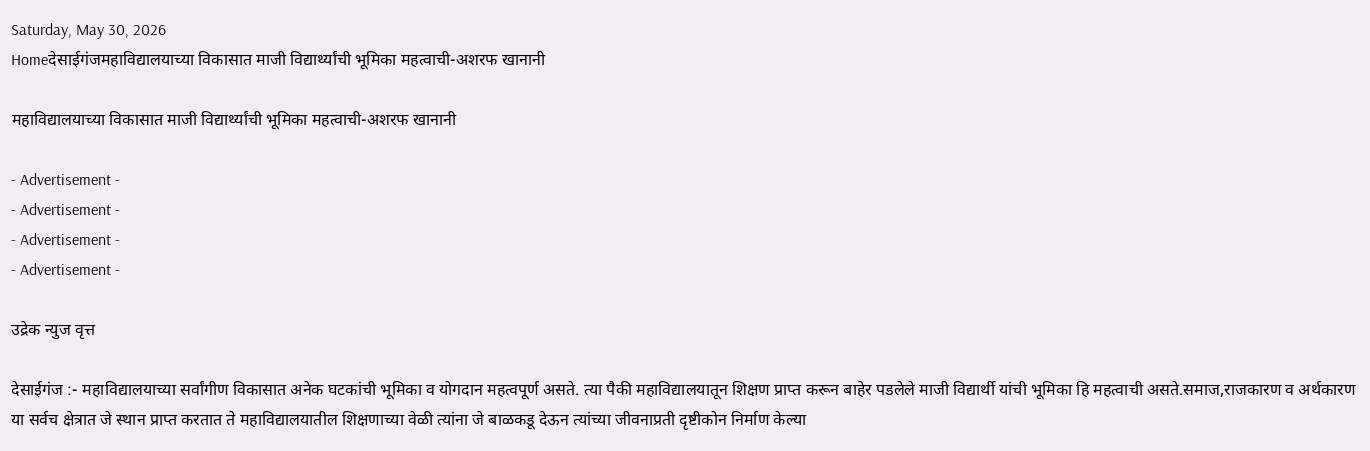Saturday, May 30, 2026
Homeदेसाईगंजमहाविद्यालयाच्या विकासात माजी विद्यार्थ्यांची भूमिका महत्वाची-अशरफ खानानी

महाविद्यालयाच्या विकासात माजी विद्यार्थ्यांची भूमिका महत्वाची-अशरफ खानानी

- Advertisement -
- Advertisement -
- Advertisement -
- Advertisement -

उद्रेक न्युज वृत्त

देसाईगंज :- महाविद्यालयाच्या सर्वांगीण विकासात अनेक घटकांची भूमिका व योगदान महत्वपूर्ण असते. त्या पैकी महाविद्यालयातून शिक्षण प्राप्त करून बाहेर पडलेले माजी विद्यार्थी यांची भूमिका हि महत्वाची असते.समाज,राजकारण व अर्थकारण या सर्वच क्षेत्रात जे स्थान प्राप्त करतात ते महाविद्यालयातील शिक्षणाच्या वेळी त्यांना जे बाळकडू देऊन त्यांच्या जीवनाप्रती दृष्टीकोन निर्माण केल्या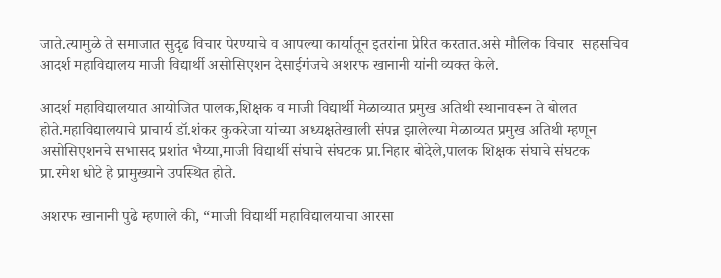जाते.त्यामुळे ते समाजात सुदृढ विचार पेरण्याचे व आपल्या कार्यातून इतरांना प्रेरित करतात.असे मौलिक विचार  सहसचिव आदर्श महाविद्यालय माजी विद्यार्थी असोसिएशन देसाईगंजचे अशरफ खानानी यांनी व्यक्त केले.

आदर्श महाविद्यालयात आयोजित पालक,शिक्षक व माजी विद्यार्थी मेळाव्यात प्रमुख अतिथी स्थानावरून ते बोलत होते.महाविद्यालयाचे प्राचार्य डॉ.शंकर कुकरेजा यांच्या अध्यक्षतेखाली संपन्न झालेल्या मेळाव्यत प्रमुख अतिथी म्हणून असोसिएशनचे सभासद प्रशांत भैय्या,माजी विद्यार्थी संघाचे संघटक प्रा.निहार बोदेले,पालक शिक्षक संघाचे संघटक प्रा.रमेश धोटे हे प्रामुख्याने उपस्थित होते.

अशरफ खानानी पुढे म्हणाले की, “माजी विद्यार्थी महाविद्यालयाचा आरसा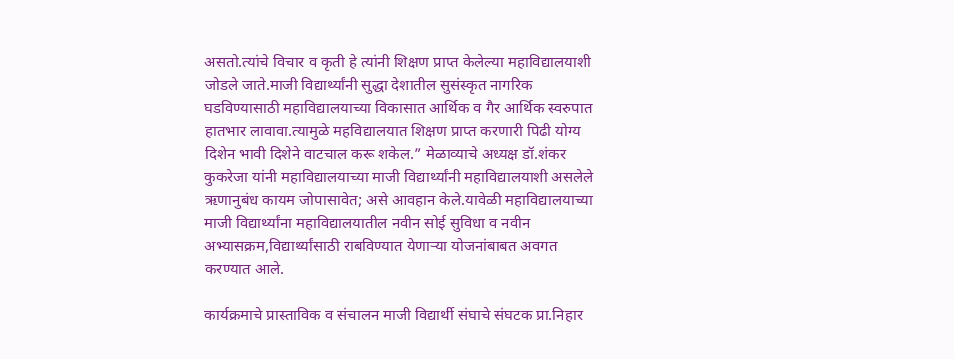असतो.त्यांचे विचार व कृती हे त्यांनी शिक्षण प्राप्त केलेल्या महाविद्यालयाशी जोडले जाते.माजी विद्यार्थ्यांनी सुद्धा देशातील सुसंस्कृत नागरिक घडविण्यासाठी महाविद्यालयाच्या विकासात आर्थिक व गैर आर्थिक स्वरुपात हातभार लावावा.त्यामुळे महविद्यालयात शिक्षण प्राप्त करणारी पिढी योग्य दिशेन भावी दिशेने वाटचाल करू शकेल.” मेळाव्याचे अध्यक्ष डॉ.शंकर कुकरेजा यांनी महाविद्यालयाच्या माजी विद्यार्थ्यांनी महाविद्यालयाशी असलेले ऋणानुबंध कायम जोपासावेत; असे आवहान केले.यावेळी महाविद्यालयाच्या माजी विद्यार्थ्यांना महाविद्यालयातील नवीन सोई सुविधा व नवीन अभ्यासक्रम,विद्यार्थ्यांसाठी राबविण्यात येणाऱ्या योजनांबाबत अवगत करण्यात आले.

कार्यक्रमाचे प्रास्ताविक व संचालन माजी विद्यार्थी संघाचे संघटक प्रा.निहार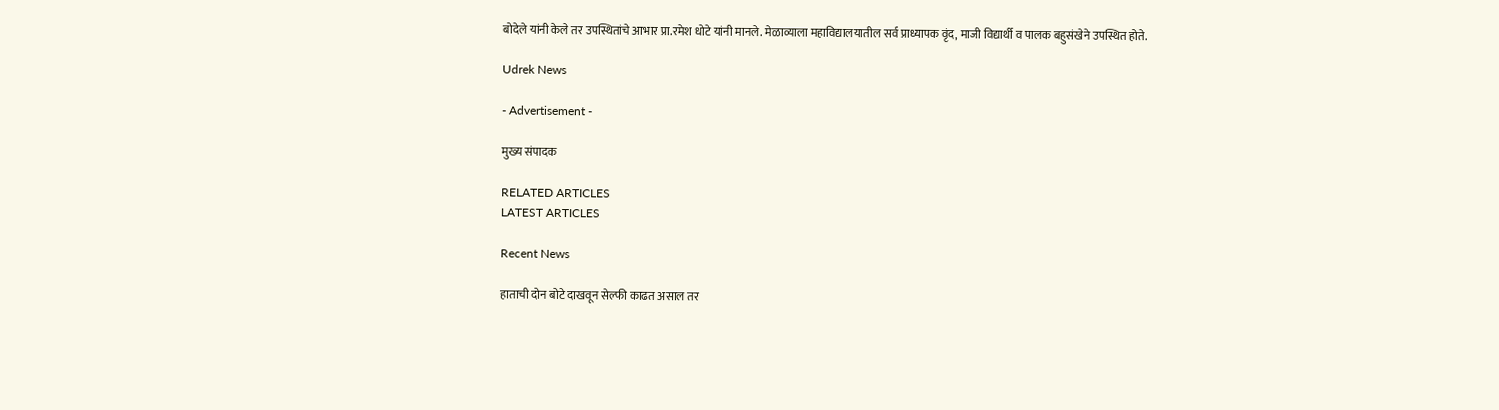बोदेले यांनी केले तर उपस्थितांचे आभार प्रा.रमेश धोटे यांनी मानले. मेळाव्याला महाविद्यालयातील सर्व प्राध्यापक वृंद, माजी विद्यार्थी व पालक बहुसंखेने उपस्थित होते.

Udrek News

- Advertisement -

मुख्य संपादक

RELATED ARTICLES
LATEST ARTICLES

Recent News

हाताची दोन बोटे दाखवून सेल्फी काढत असाल तर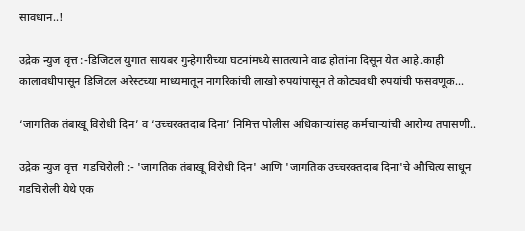सावधान..!

उद्रेक न्युज वृत्त :-डिजिटल युगात सायबर गुन्हेगारीच्या घटनांमध्ये सातत्याने वाढ होतांना दिसून येत आहे.काही कालावधीपासून डिजिटल अरेस्टच्या माध्यमातून नागरिकांची लाखो रुपयांपासून ते कोट्यवधी रुपयांची फसवणूक...

‘जागतिक तंबाखू विरोधी दिन’ व ‘उच्चरक्तदाब दिना’ निमित्त पोलीस अधिकाऱ्यांसह कर्मचाऱ्यांची आरोग्य तपासणी..

उद्रेक न्युज वृत्त  गडचिरोली :- 'जागतिक तंबाखू विरोधी दिन' आणि 'जागतिक उच्चरक्तदाब दिना'चे औचित्य साधून गडचिरोली येथे एक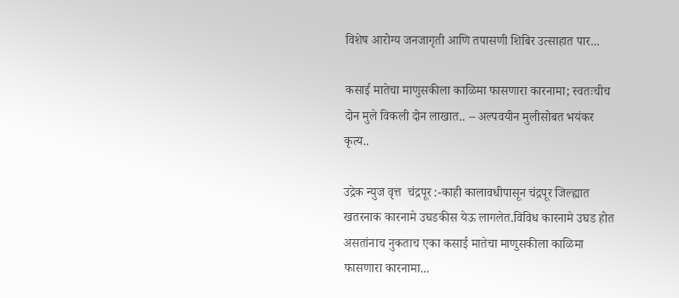विशेष आरोग्य जनजागृती आणि तपासणी शिबिर उत्साहात पार...

कसाई मातेचा माणुसकीला काळिमा फासणारा कारनामा; स्वतःचीच दोन मुले विकली दोन लाखात.. – अल्पवयीन मुलीसोबत भयंकर कृत्य..

उद्रेक न्युज वृत्त  चंद्रपूर :-काही कालावधीपासून चंद्रपूर जिल्ह्यात खतरनाक कारनामे उघडकीस येऊ लागलेत.विविध कारनामे उघड होत असतांनाच नुकताच एका कसाई मातेचा माणुसकीला काळिमा फासणारा कारनामा...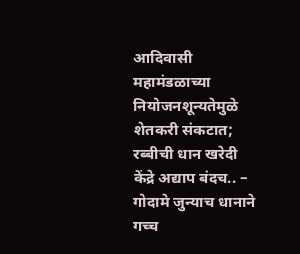आदिवासी महामंडळाच्या नियोजनशून्यतेमुळे शेतकरी संकटात; रब्बीची धान खरेदी केंद्रे अद्याप बंदच.. – गोदामे जुन्याच धानाने गच्च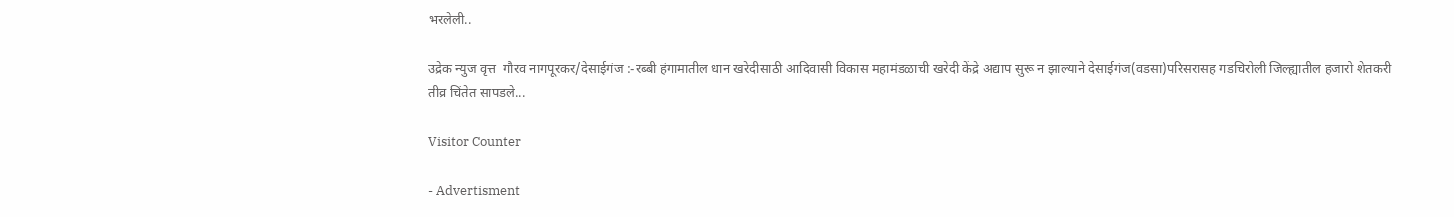भरलेली..

उद्रेक न्युज वृत्त  गौरव नागपूरकर/देसाईगंज :-रब्बी हंगामातील धान खरेदीसाठी आदिवासी विकास महामंडळाची खरेदी केंद्रे अद्याप सुरू न झाल्याने देसाईगंज(वडसा)परिसरासह गडचिरोली जिल्ह्यातील हजारो शेतकरी तीव्र चिंतेत सापडले...

Visitor Counter

- Advertisment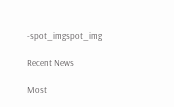-spot_imgspot_img

Recent News

Most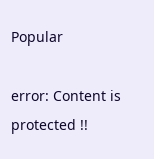Popular

error: Content is protected !!